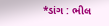*ડાંગ : ભીલ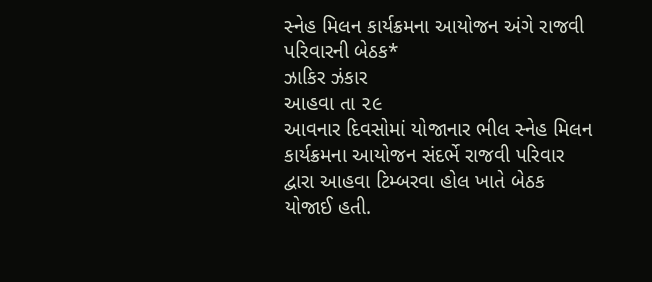સ્નેહ મિલન કાર્યક્રમના આયોજન અંગે રાજવી પરિવારની બેઠક*
ઝાકિર ઝંકાર
આહવા તા ૨૯
આવનાર દિવસોમાં યોજાનાર ભીલ સ્નેહ મિલન કાર્યક્રમના આયોજન સંદર્ભે રાજવી પરિવાર દ્વારા આહવા ટિમ્બરવા હોલ ખાતે બેઠક યોજાઈ હતી.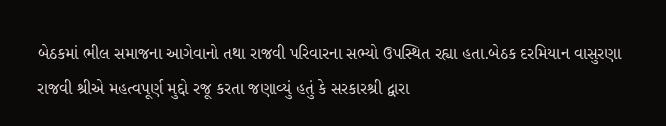બેઠકમાં ભીલ સમાજના આગેવાનો તથા રાજવી પરિવારના સભ્યો ઉપસ્થિત રહ્યા હતા.બેઠક દરમિયાન વાસુરણા રાજવી શ્રીએ મહત્વપૂર્ણ મુદ્દો રજૂ કરતા જણાવ્યું હતું કે સરકારશ્રી દ્વારા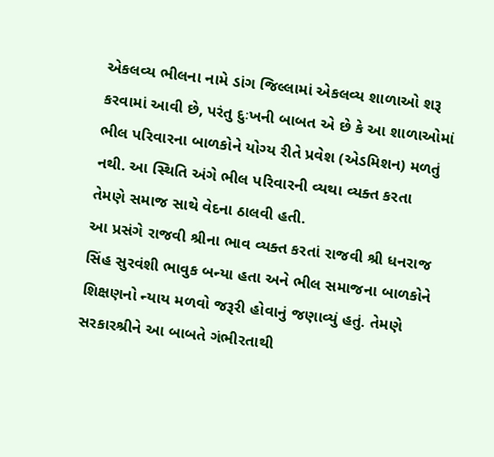એકલવ્ય ભીલના નામે ડાંગ જિલ્લામાં એકલવ્ય શાળાઓ શરૂ કરવામાં આવી છે, પરંતુ દુઃખની બાબત એ છે કે આ શાળાઓમાં ભીલ પરિવારના બાળકોને યોગ્ય રીતે પ્રવેશ (એડમિશન) મળતું નથી. આ સ્થિતિ અંગે ભીલ પરિવારની વ્યથા વ્યક્ત કરતા તેમણે સમાજ સાથે વેદના ઠાલવી હતી.
આ પ્રસંગે રાજવી શ્રીના ભાવ વ્યક્ત કરતાં રાજવી શ્રી ધનરાજ સિંહ સુરવંશી ભાવુક બન્યા હતા અને ભીલ સમાજના બાળકોને શિક્ષણનો ન્યાય મળવો જરૂરી હોવાનું જણાવ્યું હતું. તેમણે સરકારશ્રીને આ બાબતે ગંભીરતાથી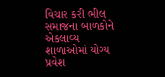વિચાર કરી ભીલ સમાજના બાળકોને એકલાવ્ય શાળાઓમાં યોગ્ય પ્રવેશ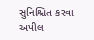સુનિશ્ચિત કરવા અપીલ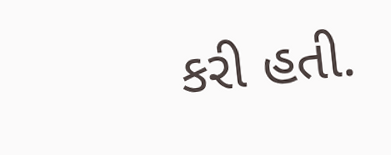કરી હતી.